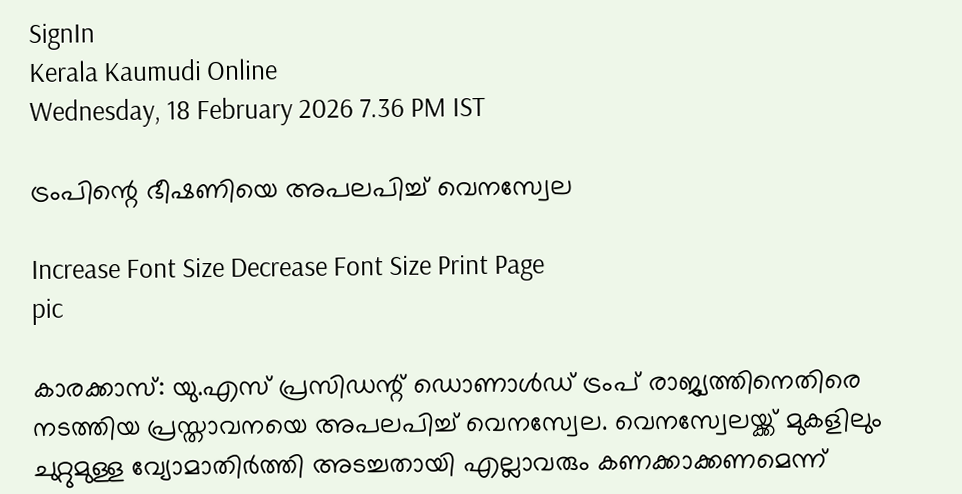SignIn
Kerala Kaumudi Online
Wednesday, 18 February 2026 7.36 PM IST

ട്രംപിന്റെ ഭീഷണിയെ അപലപിച്ച് വെനസ്വേല

Increase Font Size Decrease Font Size Print Page
pic

കാരക്കാസ്: യു.എസ് പ്രസിഡന്റ് ഡൊണാൾഡ് ട്രംപ് രാജ്യത്തിനെതിരെ നടത്തിയ പ്രസ്താവനയെ അപലപിച്ച് വെനസ്വേല. വെനസ്വേലയ്ക്ക് മുകളിലും ചുറ്റുമുള്ള വ്യോമാതിർത്തി അടച്ചതായി എല്ലാവരും കണക്കാക്കണമെന്ന്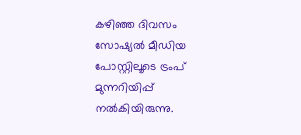കഴിഞ്ഞ ദിവസം സോഷ്യൽ മീഡിയ പോസ്റ്റിലൂടെ ട്രംപ് മുന്നറിയിപ്പ് നൽകിയിരുന്നു.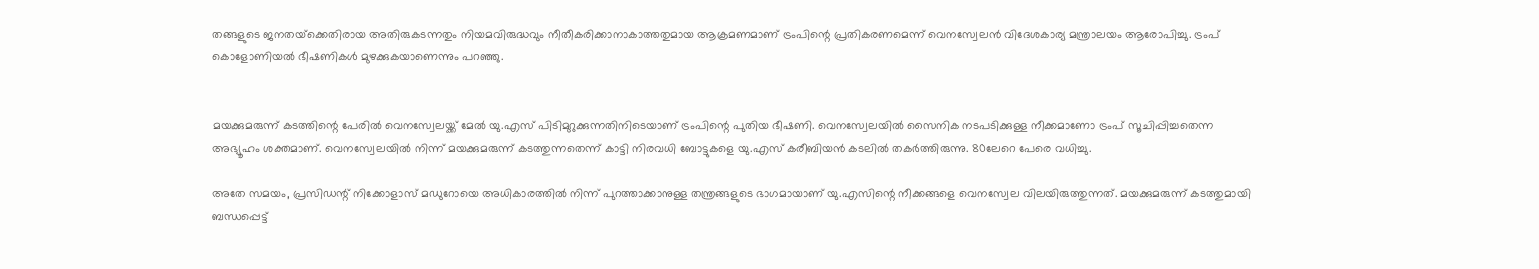തങ്ങളുടെ ജനതയ്‌ക്കെതിരായ അതിരുകടന്നതും നിയമവിരുദ്ധവും നീതീകരിക്കാനാകാത്തതുമായ ആക്രമണമാണ് ട്രംപിന്റെ പ്രതികരണമെന്ന് വെനസ്വേലൻ വിദേശകാര്യ മന്ത്രാലയം ആരോപിച്ചു. ട്രംപ് കൊളോണിയൽ ഭീഷണികൾ മുഴക്കുകയാണെന്നും പറഞ്ഞു.


മയക്കുമരുന്ന് കടത്തിന്റെ പേരിൽ വെനസ്വേലയ്ക്ക് മേൽ യു.എസ് പിടിമുറുക്കുന്നതിനിടെയാണ് ട്രംപിന്റെ പുതിയ ഭീഷണി. വെനസ്വേലയിൽ സൈനിക നടപടിക്കുള്ള നീക്കമാണോ ട്രംപ് സൂചിപ്പിച്ചതെന്ന അഭ്യൂഹം ശക്തമാണ്. വെനസ്വേലയിൽ നിന്ന് മയക്കുമരുന്ന് കടത്തുന്നതെന്ന് കാട്ടി നിരവധി ബോട്ടുകളെ യു.എസ് കരീബിയൻ കടലിൽ തകർത്തിരുന്നു. 80ലേറെ പേരെ വധിച്ചു.

അതേ സമയം, പ്രസിഡന്റ് നിക്കോളാസ് മഡുറോയെ അധികാരത്തിൽ നിന്ന് പുറത്താക്കാനുള്ള തന്ത്രങ്ങളുടെ ഭാഗമായാണ് യു.എസിന്റെ നീക്കങ്ങളെ വെനസ്വേല വിലയിരുത്തുന്നത്. മയക്കുമരുന്ന് കടത്തുമായി ബന്ധപ്പെട്ട്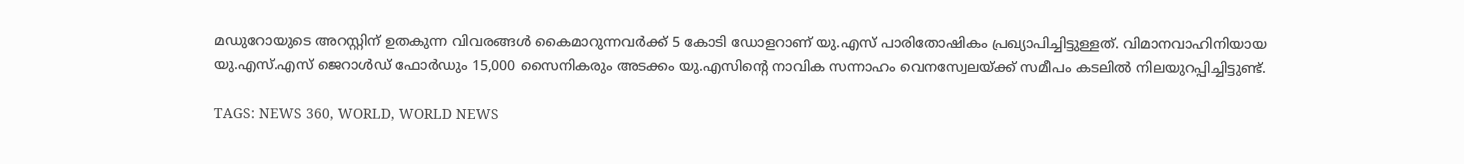മഡുറോയുടെ അറസ്റ്റിന് ഉതകുന്ന വിവരങ്ങൾ കൈമാറുന്നവർക്ക് 5 കോടി ഡോളറാണ് യു.എസ് പാരിതോഷികം പ്രഖ്യാപിച്ചിട്ടുള്ളത്. വിമാനവാഹിനിയായ യു.എസ്.എസ് ജെറാൾഡ് ഫോർഡും 15,000 സൈനികരും അടക്കം യു.എസിന്റെ നാവിക സന്നാഹം വെനസ്വേലയ്ക്ക് സമീപം കടലിൽ നിലയുറപ്പിച്ചിട്ടുണ്ട്.

TAGS: NEWS 360, WORLD, WORLD NEWS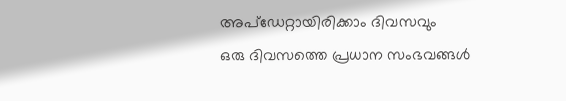അപ്ഡേറ്റായിരിക്കാം ദിവസവും
ഒരു ദിവസത്തെ പ്രധാന സംഭവങ്ങൾ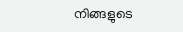നിങ്ങളുടെ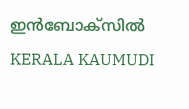ഇൻബോക്സിൽ
KERALA KAUMUDI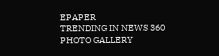EPAPER
TRENDING IN NEWS 360
PHOTO GALLERY